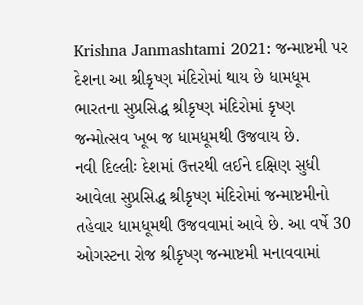Krishna Janmashtami 2021: જન્માષ્ટમી પર દેશના આ શ્રીકૃષ્ણ મંદિરોમાં થાય છે ધામધૂમ
ભારતના સુપ્રસિદ્ધ શ્રીકૃષ્ણ મંદિરોમાં કૃષ્ણ જન્મોત્સવ ખૂબ જ ધામધૂમથી ઉજવાય છે.
નવી દિલ્લીઃ દેશમાં ઉત્તરથી લઈને દક્ષિણ સુધી આવેલા સુપ્રસિદ્ધ શ્રીકૃષ્ણ મંદિરોમાં જન્માષ્ટમીનો તહેવાર ધામધૂમથી ઉજવવામાં આવે છે. આ વર્ષે 30 ઓગસ્ટના રોજ શ્રીકૃષ્ણ જન્માષ્ટમી મનાવવામાં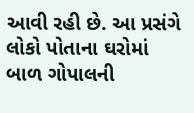આવી રહી છે. આ પ્રસંગે લોકો પોતાના ઘરોમાં બાળ ગોપાલની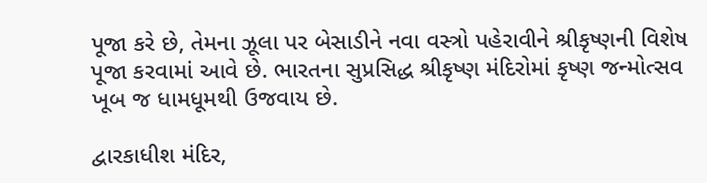પૂજા કરે છે, તેમના ઝૂલા પર બેસાડીને નવા વસ્ત્રો પહેરાવીને શ્રીકૃષ્ણની વિશેષ પૂજા કરવામાં આવે છે. ભારતના સુપ્રસિદ્ધ શ્રીકૃષ્ણ મંદિરોમાં કૃષ્ણ જન્મોત્સવ ખૂબ જ ધામધૂમથી ઉજવાય છે.

દ્વારકાધીશ મંદિર,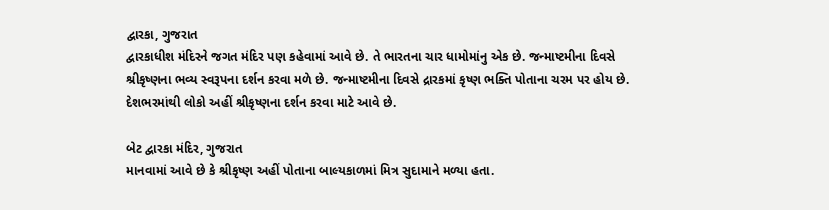દ્વારકા, ગુજરાત
દ્વારકાધીશ મંદિરને જગત મંદિર પણ કહેવામાં આવે છે. તે ભારતના ચાર ધામોમાંનુ એક છે. જન્માષ્ટમીના દિવસે શ્રીકૃષ્ણના ભવ્ય સ્વરૂપના દર્શન કરવા મળે છે. જન્માષ્ટમીના દિવસે દ્રારકમાં કૃષ્ણ ભક્તિ પોતાના ચરમ પર હોય છે. દેશભરમાંથી લોકો અહીં શ્રીકૃષ્ણના દર્શન કરવા માટે આવે છે.

બેટ દ્વારકા મંદિર, ગુજરાત
માનવામાં આવે છે કે શ્રીકૃષ્ણ અહીં પોતાના બાલ્યકાળમાં મિત્ર સુદામાને મળ્યા હતા.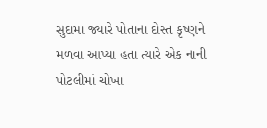સુદામા જ્યારે પોતાના દોસ્ત કૃષ્ણને મળવા આપ્યા હતા ત્યારે એક નાની પોટલીમાં ચોખા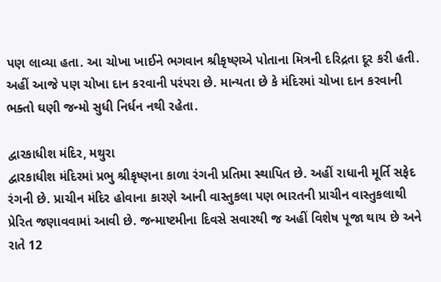પણ લાવ્યા હતા. આ ચોખા ખાઈને ભગવાન શ્રીકૃષ્ણએ પોતાના મિત્રની દરિદ્રતા દૂર કરી હતી. અહીં આજે પણ ચોખા દાન કરવાની પરંપરા છે. માન્યતા છે કે મંદિરમાં ચોખા દાન કરવાની ભક્તો ઘણી જન્મો સુધી નિર્ધન નથી રહેતા.

દ્વારકાધીશ મંદિર, મથુરા
દ્વારકાધીશ મંદિરમાં પ્રભુ શ્રીકૃષ્ણના કાળા રંગની પ્રતિમા સ્થાપિત છે. અહીં રાધાની મૂર્તિ સફેદ રંગની છે. પ્રાચીન મંદિર હોવાના કારણે આની વાસ્તુકલા પણ ભારતની પ્રાચીન વાસ્તુકલાથી પ્રેરિત જણાવવામાં આવી છે. જન્માષ્ટમીના દિવસે સવારથી જ અહીં વિશેષ પૂજા થાય છે અને રાતે 12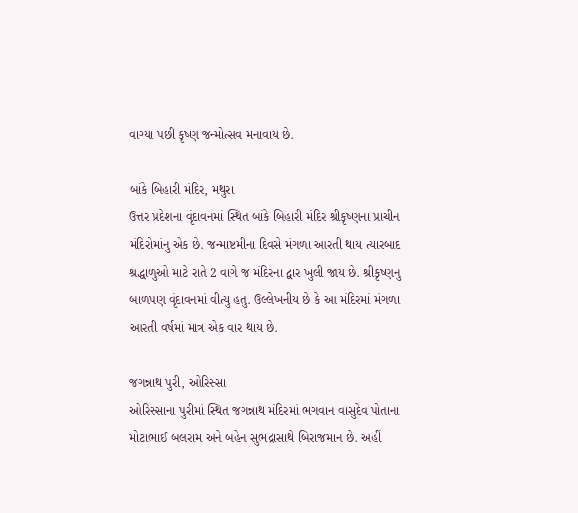વાગ્યા પછી કૃષ્ણ જન્મોત્સવ મનાવાય છે.

બાંકે બિહારી મંદિર, મથુરા
ઉત્તર પ્રદેશના વૃંદાવનમાં સ્થિત બાંકે બિહારી મંદિર શ્રીકૃષ્ણના પ્રાચીન મંદિરોમાંનુ એક છે. જન્માષ્ટમીના દિવસે મંગળા આરતી થાય ત્યારબાદ શ્રદ્ધાળુઓ માટે રાતે 2 વાગે જ મંદિરના દ્વાર ખુલી જાય છે. શ્રીકૃષ્ણનુ બાળપણ વૃંદાવનમાં વીત્યુ હતુ. ઉલ્લેખનીય છે કે આ મંદિરમાં મંગળા આરતી વર્ષમાં માત્ર એક વાર થાય છે.

જગન્નાથ પુરી, ઓરિસ્સા
ઓરિસ્સાના પુરીમાં સ્થિત જગન્નાથ મંદિરમાં ભગવાન વાસુદેવ પોતાના મોટાભાઈ બલરામ અને બહેન સુભદ્રાસાથે બિરાજમાન છે. અહીં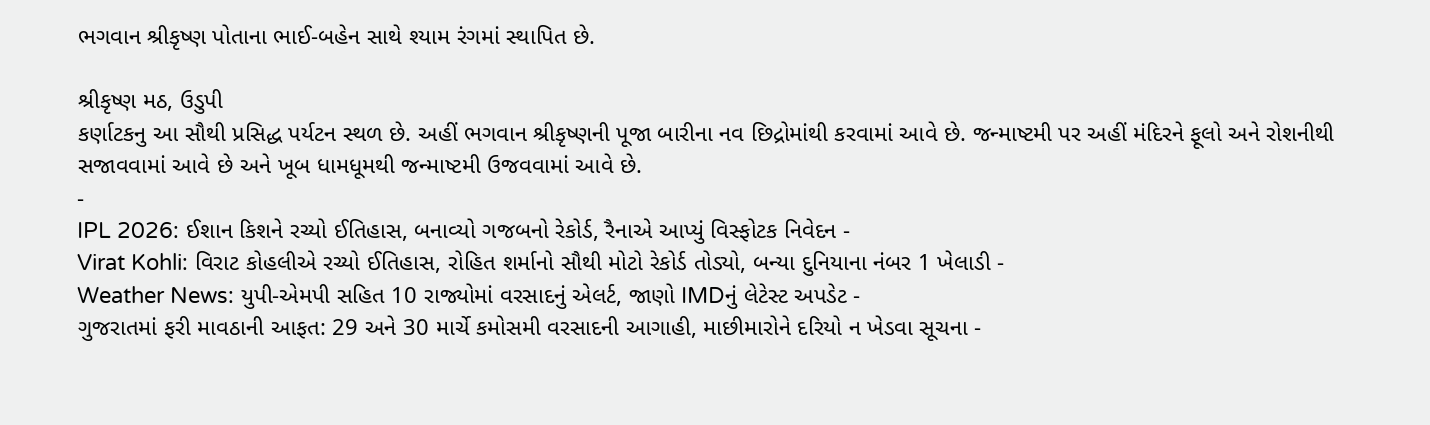ભગવાન શ્રીકૃષ્ણ પોતાના ભાઈ-બહેન સાથે શ્યામ રંગમાં સ્થાપિત છે.

શ્રીકૃષ્ણ મઠ, ઉડુપી
કર્ણાટકનુ આ સૌથી પ્રસિદ્ધ પર્યટન સ્થળ છે. અહીં ભગવાન શ્રીકૃષ્ણની પૂજા બારીના નવ છિદ્રોમાંથી કરવામાં આવે છે. જન્માષ્ટમી પર અહીં મંદિરને ફૂલો અને રોશનીથી સજાવવામાં આવે છે અને ખૂબ ધામધૂમથી જન્માષ્ટમી ઉજવવામાં આવે છે.
-
IPL 2026: ઈશાન કિશને રચ્યો ઈતિહાસ, બનાવ્યો ગજબનો રેકોર્ડ, રૈનાએ આપ્યું વિસ્ફોટક નિવેદન -
Virat Kohli: વિરાટ કોહલીએ રચ્યો ઈતિહાસ, રોહિત શર્માનો સૌથી મોટો રેકોર્ડ તોડ્યો, બન્યા દુનિયાના નંબર 1 ખેલાડી -
Weather News: યુપી-એમપી સહિત 10 રાજ્યોમાં વરસાદનું એલર્ટ, જાણો IMDનું લેટેસ્ટ અપડેટ -
ગુજરાતમાં ફરી માવઠાની આફત: 29 અને 30 માર્ચે કમોસમી વરસાદની આગાહી, માછીમારોને દરિયો ન ખેડવા સૂચના -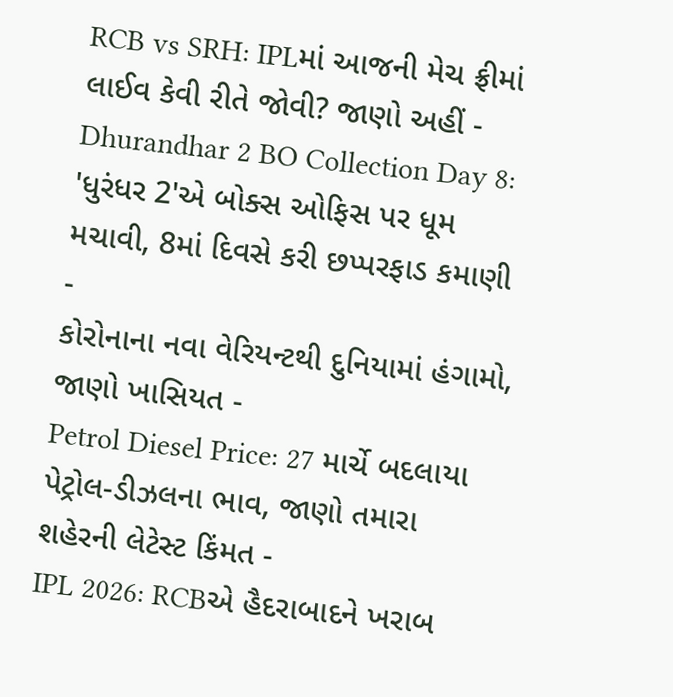RCB vs SRH: IPLમાં આજની મેચ ફ્રીમાં લાઈવ કેવી રીતે જોવી? જાણો અહીં -
Dhurandhar 2 BO Collection Day 8: 'ધુરંધર 2'એ બોક્સ ઓફિસ પર ધૂમ મચાવી, 8માં દિવસે કરી છપ્પરફાડ કમાણી -
કોરોનાના નવા વેરિયન્ટથી દુનિયામાં હંગામો, જાણો ખાસિયત -
Petrol Diesel Price: 27 માર્ચે બદલાયા પેટ્રોલ-ડીઝલના ભાવ, જાણો તમારા શહેરની લેટેસ્ટ કિંમત -
IPL 2026: RCBએ હૈદરાબાદને ખરાબ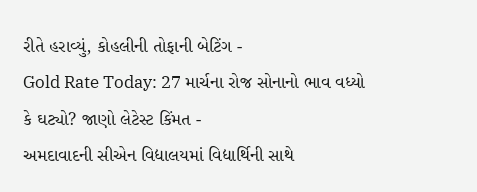રીતે હરાવ્યું, કોહલીની તોફાની બેટિંગ -
Gold Rate Today: 27 માર્ચના રોજ સોનાનો ભાવ વધ્યો કે ઘટ્યો? જાણો લેટેસ્ટ કિંમત -
અમદાવાદની સીએન વિદ્યાલયમાં વિદ્યાર્થિની સાથે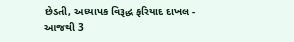છેડતી, અધ્યાપક વિરૂદ્ધ ફરિયાદ દાખલ -
આજથી 3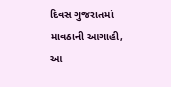દિવસ ગુજરાતમાં માવઠાની આગાહી, આ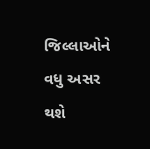જિલ્લાઓને વધુ અસર થશે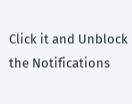Click it and Unblock the Notifications